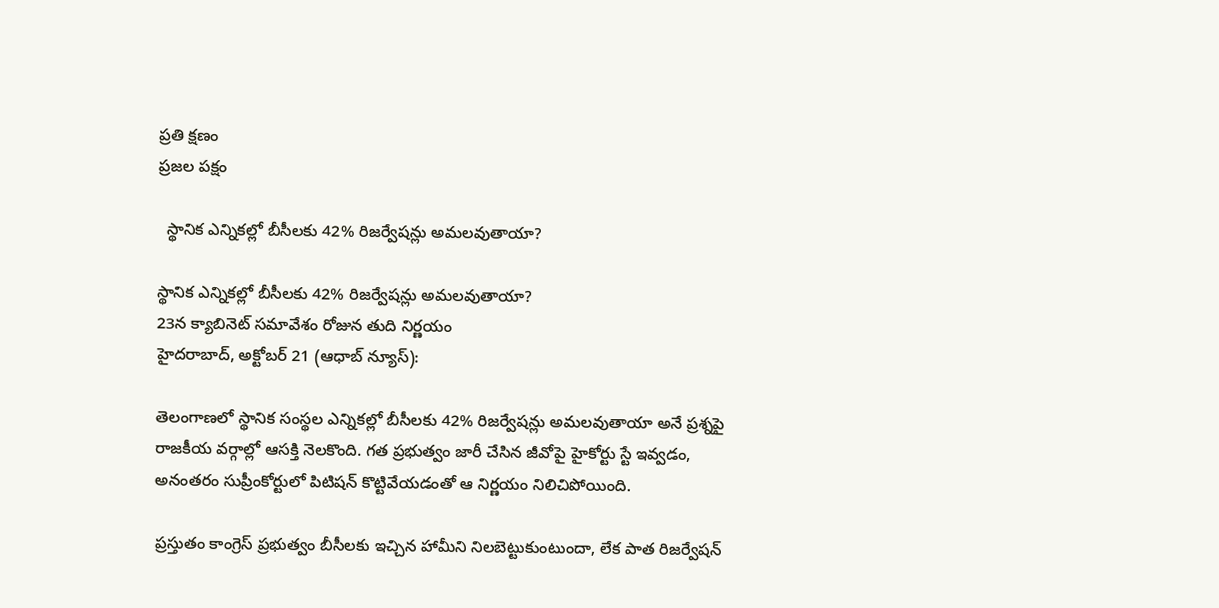ప్రతి క్షణం
ప్రజల పక్షం

  స్థానిక ఎన్నికల్లో బీసీలకు 42% రిజర్వేషన్లు అమలవుతాయా?

స్థానిక ఎన్నికల్లో బీసీలకు 42% రిజర్వేషన్లు అమలవుతాయా?
23న క్యాబినెట్ సమావేశం రోజున తుది నిర్ణయం
హైదరాబాద్, అక్టోబర్ 21 (ఆధాబ్ న్యూస్):

తెలంగాణలో స్థానిక సంస్థల ఎన్నికల్లో బీసీలకు 42% రిజర్వేషన్లు అమలవుతాయా అనే ప్రశ్నపై రాజకీయ వర్గాల్లో ఆసక్తి నెలకొంది. గత ప్రభుత్వం జారీ చేసిన జీవోపై హైకోర్టు స్టే ఇవ్వడం, అనంతరం సుప్రీంకోర్టులో పిటిషన్ కొట్టివేయడంతో ఆ నిర్ణయం నిలిచిపోయింది.

ప్రస్తుతం కాంగ్రెస్ ప్రభుత్వం బీసీలకు ఇచ్చిన హామీని నిలబెట్టుకుంటుందా, లేక పాత రిజర్వేషన్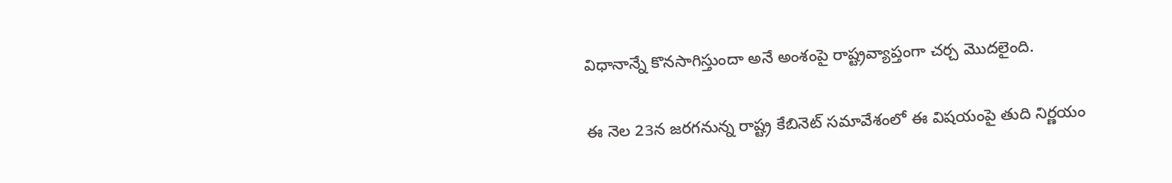విధానాన్నే కొనసాగిస్తుందా అనే అంశంపై రాష్ట్రవ్యాప్తంగా చర్చ మొదలైంది.

ఈ నెల 23న జరగనున్న రాష్ట్ర కేబినెట్ సమావేశంలో ఈ విషయంపై తుది నిర్ణయం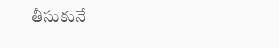తీసుకునే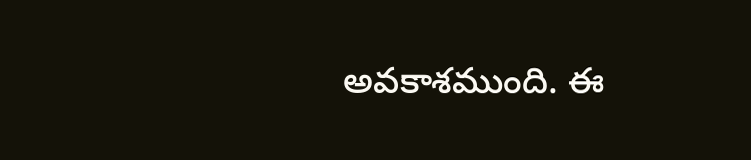అవకాశముంది. ఈ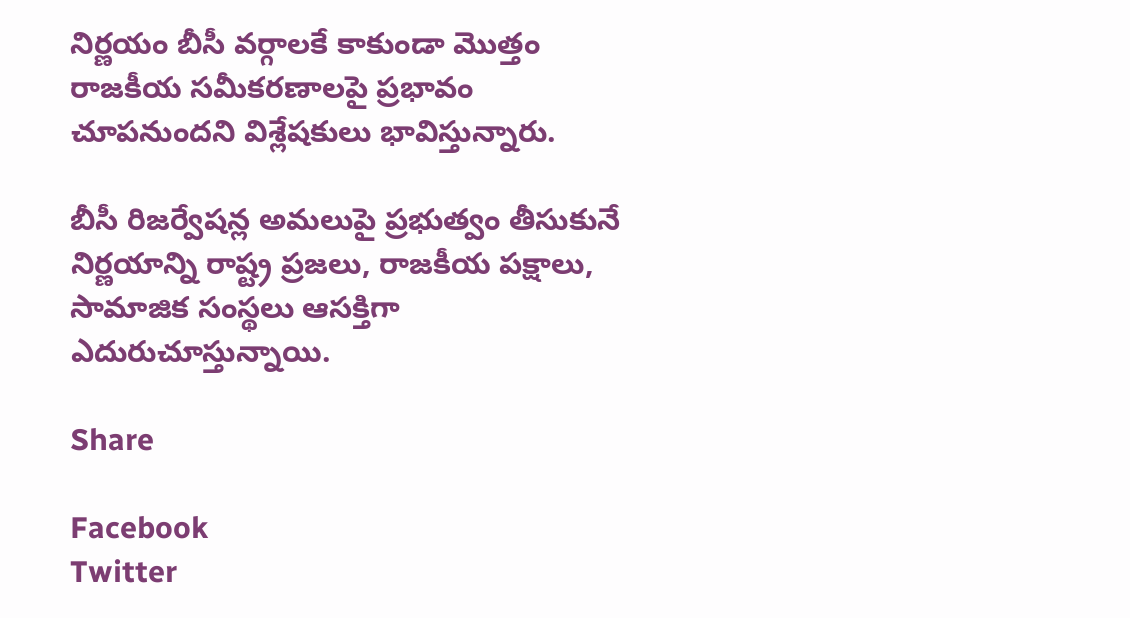నిర్ణయం బీసీ వర్గాలకే కాకుండా మొత్తం రాజకీయ సమీకరణాలపై ప్రభావం చూపనుందని విశ్లేషకులు భావిస్తున్నారు.

బీసీ రిజర్వేషన్ల అమలుపై ప్రభుత్వం తీసుకునే నిర్ణయాన్ని రాష్ట్ర ప్రజలు, రాజకీయ పక్షాలు, సామాజిక సంస్థలు ఆసక్తిగా ఎదురుచూస్తున్నాయి.

Share

Facebook
Twitter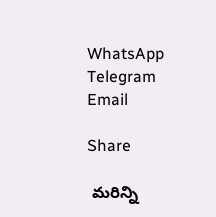WhatsApp
Telegram
Email

Share

 మరిన్ని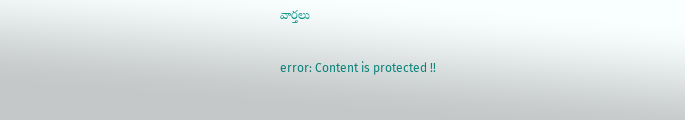వార్తలు

error: Content is protected !!